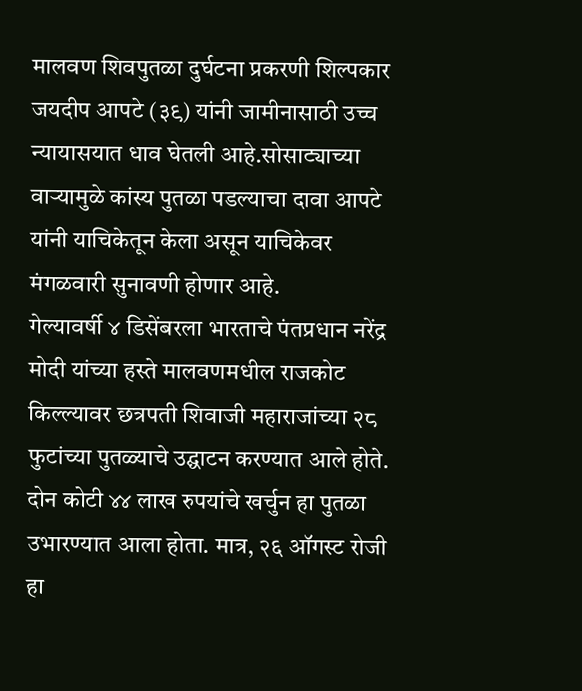मालवण शिवपुतळा दुर्घटना प्रकरणी शिल्पकार जयदीप आपटे (३९) यांनी जामीनासाठी उच्च न्यायासयात धाव घेतली आहे.सोसाट्याच्या वाऱ्यामुळे कांस्य पुतळा पडल्याचा दावा आपटे यांनी याचिकेतून केला असून याचिकेवर मंगळवारी सुनावणी होणार आहे.
गेल्यावर्षी ४ डिसेंबरला भारताचे पंतप्रधान नरेंद्र मोदी यांच्या हस्ते मालवणमधील राजकोट किल्ल्यावर छत्रपती शिवाजी महाराजांच्या २८ फुटांच्या पुतळ्याचे उद्घाटन करण्यात आले होते. दोन कोटी ४४ लाख रुपयांचे खर्चुन हा पुतळा उभारण्यात आला होता. मात्र, २६ ऑगस्ट रोजी हा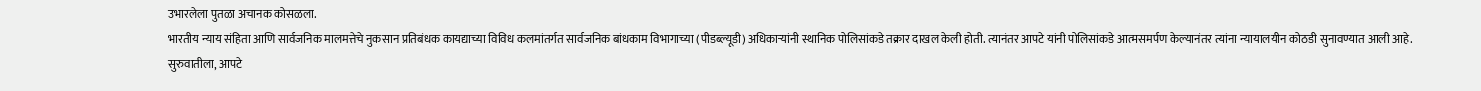उभारलेला पुतळा अचानक कोसळला.
भारतीय न्याय संहिता आणि सार्वजनिक मालमत्तेचे नुकसान प्रतिबंधक कायद्याच्या विविध कलमांतर्गत सार्वजनिक बांधकाम विभागाच्या (पीडब्ल्यूडी) अधिकाऱ्यांनी स्थानिक पोलिसांकडे तक्रार दाखल केली होती. त्यानंतर आपटे यांनी पोलिसांकडे आत्मसमर्पण केल्यानंतर त्यांना न्यायालयीन कोठडी सुनावण्यात आली आहे. सुरुवातीला, आपटे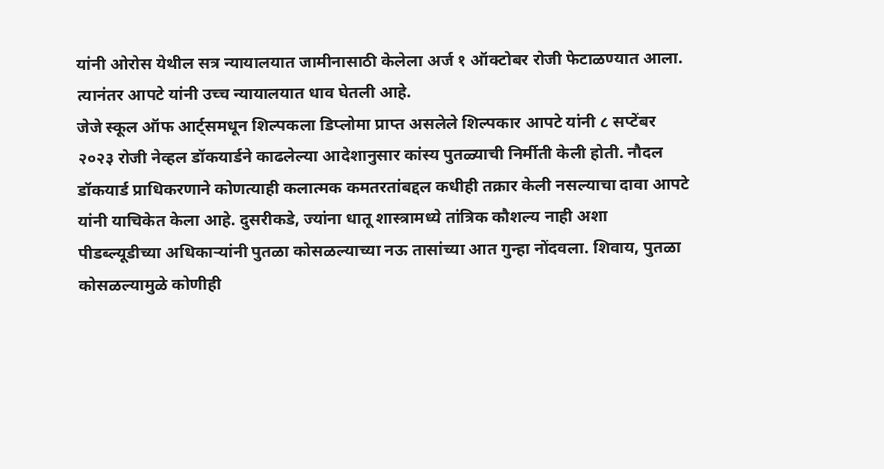यांनी ओरोस येथील सत्र न्यायालयात जामीनासाठी केलेला अर्ज १ ऑक्टोबर रोजी फेटाळण्यात आला. त्यानंतर आपटे यांनी उच्च न्यायालयात धाव घेतली आहे.
जेजे स्कूल ऑफ आर्ट्समधून शिल्पकला डिप्लोमा प्राप्त असलेले शिल्पकार आपटे यांनी ८ सप्टेंबर २०२३ रोजी नेव्हल डॉकयार्डने काढलेल्या आदेशानुसार कांस्य पुतळ्याची निर्मीती केली होती. नौदल डॉकयार्ड प्राधिकरणाने कोणत्याही कलात्मक कमतरतांबद्दल कधीही तक्रार केली नसल्याचा दावा आपटे यांनी याचिकेत केला आहे. दुसरीकडे, ज्यांना धातू शास्त्रामध्ये तांत्रिक कौशल्य नाही अशा पीडब्ल्यूडीच्या अधिकाऱ्यांनी पुतळा कोसळल्याच्या नऊ तासांच्या आत गुन्हा नोंदवला. शिवाय, पुतळा कोसळल्यामुळे कोणीही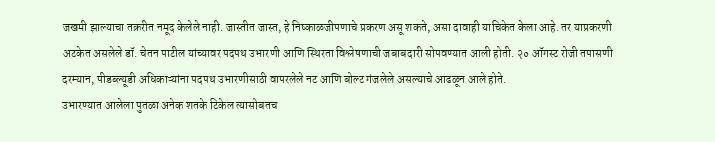जखमी झाल्याचा तक्ररीत नमूद केलेले नाही. जास्तीत जास्त, हे निष्काळजीपणाचे प्रकरण असू शकते, असा दावाही याचिकेत केला आहे. तर याप्रकरणी अटकेत असलेले डॉ. चेतन पाटील यांच्यावर पदपथ उभारणी आणि स्थिरता विश्लेषणाची जबाबदारी सोपवण्यात आली होती. २० ऑगस्ट रोजी तपासणी दरम्यान, पीडब्ल्यूडी अधिकाऱ्यांना पदपथ उभारणीसाठी वापरलेले नट आणि बोल्ट गंजलेले असल्याचे आढळून आले होते.
उभारण्यात आलेला पुतळा अनेक शतके टिकेल त्यासोबतच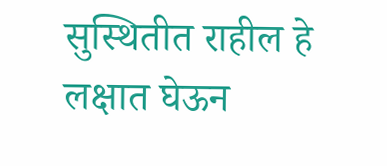सुस्थितीत राहील हे लक्षात घेऊन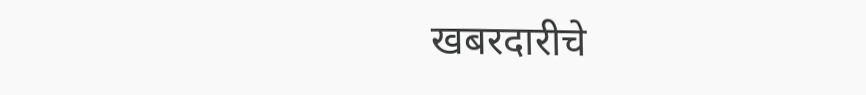खबरदारीचे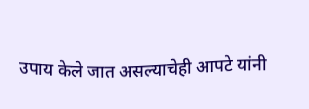उपाय केले जात असल्याचेही आपटे यांनी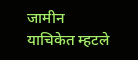जामीन याचिकेत म्हटले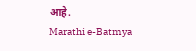आहे.
Marathi e-Batmya